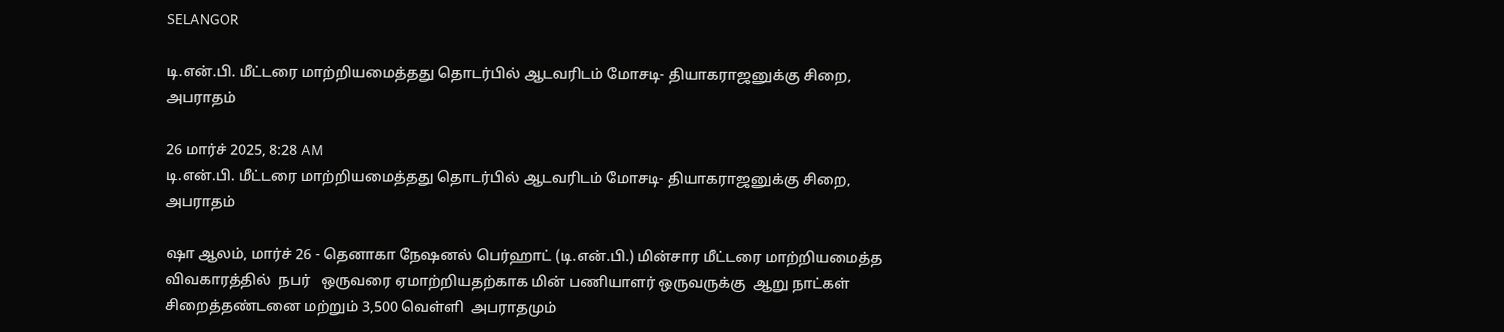SELANGOR

டி.என்.பி. மீட்டரை மாற்றியமைத்தது தொடர்பில் ஆடவரிடம் மோசடி- தியாகராஜனுக்கு சிறை, அபராதம்

26 மார்ச் 2025, 8:28 AM
டி.என்.பி. மீட்டரை மாற்றியமைத்தது தொடர்பில் ஆடவரிடம் மோசடி- தியாகராஜனுக்கு சிறை, அபராதம்

ஷா ஆலம், மார்ச் 26 - தெனாகா நேஷனல் பெர்ஹாட் (டி.என்.பி.) மின்சார மீட்டரை மாற்றியமைத்த விவகாரத்தில்  நபர்   ஒருவரை ஏமாற்றியதற்காக மின் பணியாளர் ஒருவருக்கு  ஆறு நாட்கள் சிறைத்தண்டனை மற்றும் 3,500 வெள்ளி  அபராதமும்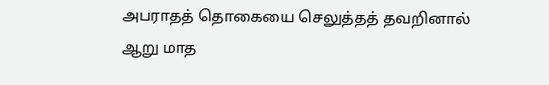அபராதத் தொகையை செலுத்தத் தவறினால் ஆறு மாத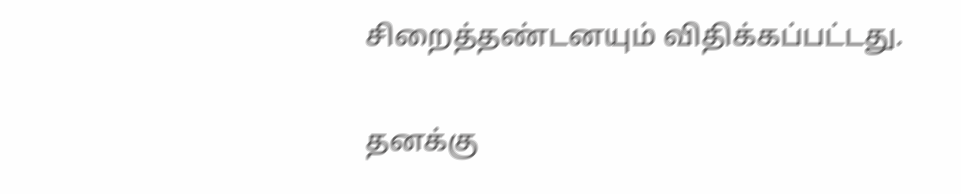சிறைத்தண்டனயும் விதிக்கப்பட்டது.

தனக்கு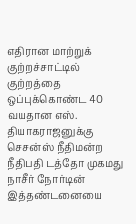எதிரான மாற்றுக் குற்றச்சாட்டில் குற்றத்தை ஒப்புக்கொண்ட 40 வயதான எஸ். தியாகராஜனுக்கு  செசன்ஸ் நீதிமன்ற  நீதிபதி டத்தோ முகமது நாசீர் நோர்டின் இத்தண்டனையை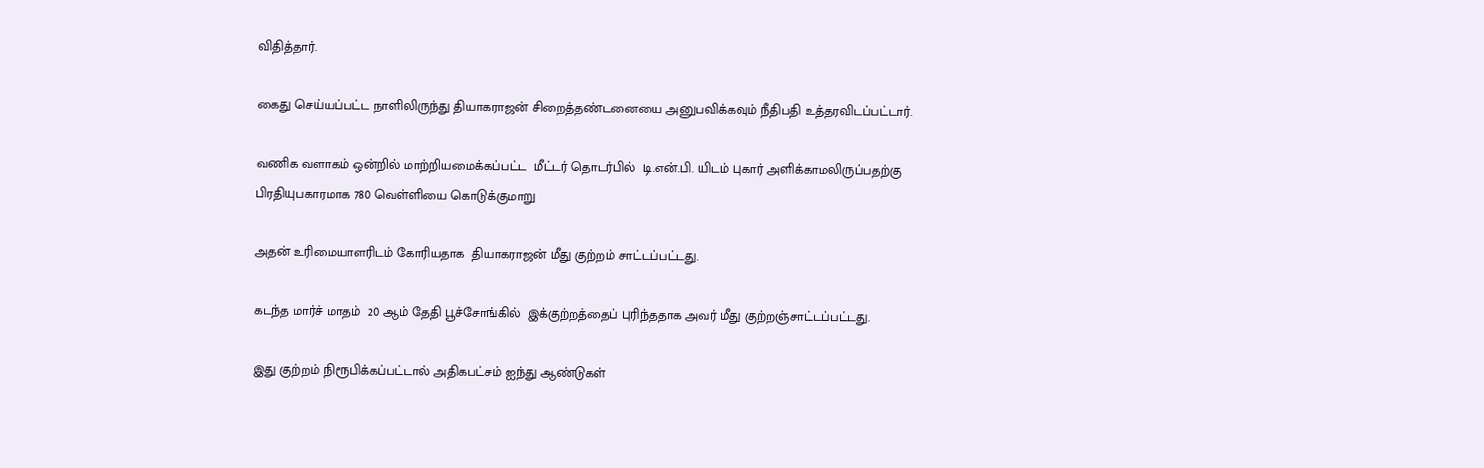விதித்தார்.

கைது செய்யப்பட்ட நாளிலிருந்து தியாகராஜன் சிறைத்தண்டனையை அனுபவிக்கவும் நீதிபதி உத்தரவிடப்பட்டார்.

வணிக வளாகம் ஒன்றில் மாற்றியமைக்கப்பட்ட  மீட்டர் தொடர்பில்  டி.என்.பி. யிடம் புகார் அளிக்காமலிருப்பதற்கு பிரதியுபகாரமாக 780 வெள்ளியை கொடுக்குமாறு

அதன் உரிமையாளரிடம் கோரியதாக  தியாகராஜன் மீது குற்றம் சாட்டப்பட்டது.

கடந்த மார்ச் மாதம்  20 ஆம் தேதி பூச்சோங்கில்  இக்குற்றத்தைப் புரிந்ததாக அவர் மீது குற்றஞ்சாட்டப்பட்டது.

இது குற்றம் நிரூபிக்கப்பட்டால் அதிகபட்சம் ஐந்து ஆண்டுகள்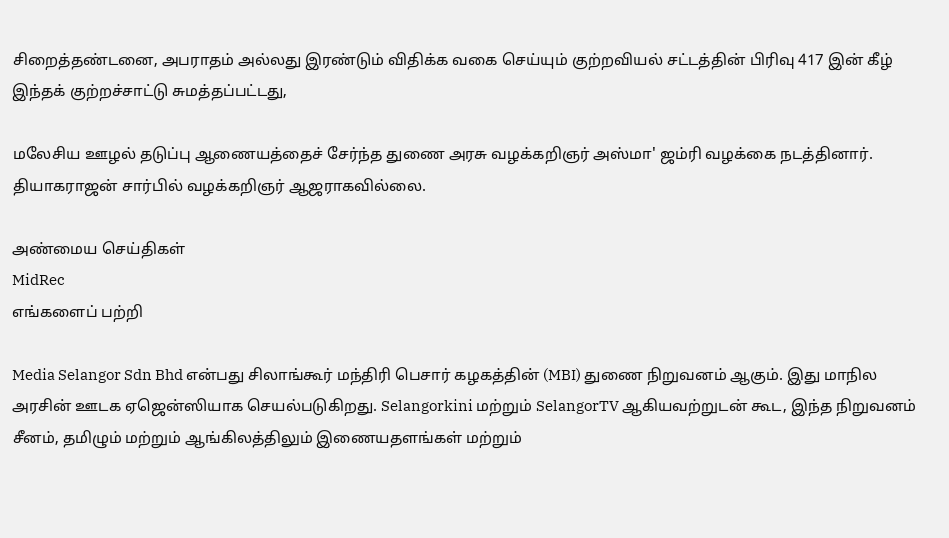சிறைத்தண்டனை, அபராதம் அல்லது இரண்டும் விதிக்க வகை செய்யும் குற்றவியல் சட்டத்தின் பிரிவு 417 இன் கீழ் இந்தக் குற்றச்சாட்டு சுமத்தப்பட்டது,

மலேசிய ஊழல் தடுப்பு ஆணையத்தைச் சேர்ந்த துணை அரசு வழக்கறிஞர் அஸ்மா' ஜம்ரி வழக்கை நடத்தினார். தியாகராஜன் சார்பில் வழக்கறிஞர் ஆஜராகவில்லை.

அண்மைய செய்திகள்
MidRec
எங்களைப் பற்றி

Media Selangor Sdn Bhd என்பது சிலாங்கூர் மந்திரி பெசார் கழகத்தின் (MBI) துணை நிறுவனம் ஆகும். இது மாநில அரசின் ஊடக ஏஜென்ஸியாக செயல்படுகிறது. Selangorkini மற்றும் SelangorTV ஆகியவற்றுடன் கூட, இந்த நிறுவனம் சீனம், தமிழும் மற்றும் ஆங்கிலத்திலும் இணையதளங்கள் மற்றும்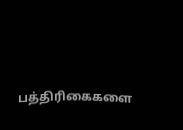பத்திரிகைகளை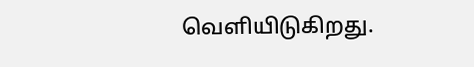வெளியிடுகிறது.